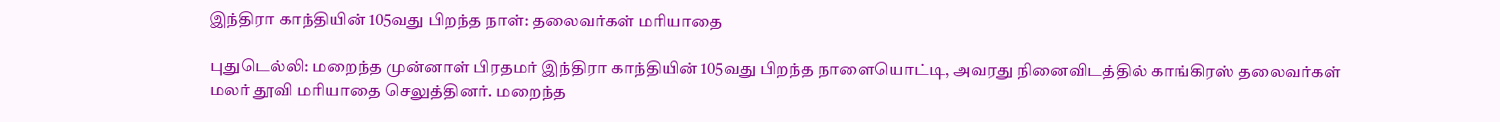இந்திரா காந்தியின் 105வது பிறந்த நாள்: தலைவர்கள் மரியாதை

புதுடெல்லி: மறைந்த முன்னாள் பிரதமர் இந்திரா காந்தியின் 105வது பிறந்த நாளையொட்டி, அவரது நினைவிடத்தில் காங்கிரஸ் தலைவர்கள் மலர் தூவி மரியாதை செலுத்தினர். மறைந்த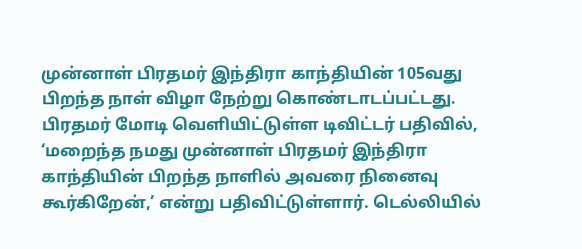முன்னாள் பிரதமர் இந்திரா காந்தியின் 105வது பிறந்த நாள் விழா நேற்று கொண்டாடப்பட்டது. பிரதமர் மோடி வெளியிட்டுள்ள டிவிட்டர் பதிவில், ‘மறைந்த நமது முன்னாள் பிரதமர் இந்திரா காந்தியின் பிறந்த நாளில் அவரை நினைவு கூர்கிறேன்,’ என்று பதிவிட்டுள்ளார். டெல்லியில்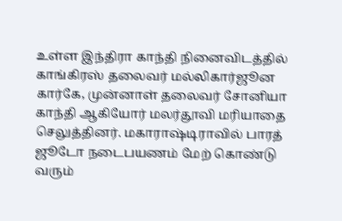உள்ள இந்திரா காந்தி நினைவிடத்தில் காங்கிரஸ் தலைவர் மல்லிகார்ஜூன கார்கே, முன்னாள் தலைவர் சோனியா காந்தி ஆகியோர் மலர்தூவி மரியாதை செலுத்தினர். மகாராஷ்டிராவில் பாரத் ஜூடோ நடைபயணம் மேற் கொண்டு வரும்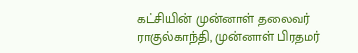கட்சியின் முன்னாள் தலைவர் ராகுல்காந்தி, முன்னாள் பிரதமர்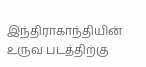இந்திராகாந்தியின் உருவ படத்திற்கு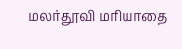மலர்தூவி மரியாதை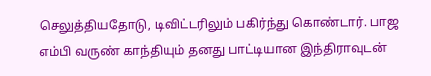செலுத்தியதோடு, டிவிட்டரிலும் பகிர்ந்து கொண்டார். பாஜ எம்பி வருண் காந்தியும் தனது பாட்டியான இந்திராவுடன்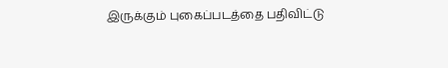இருக்கும் புகைப்படத்தை பதிவிட்டு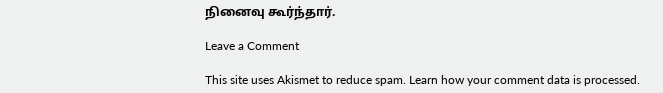நினைவு கூர்ந்தார்.

Leave a Comment

This site uses Akismet to reduce spam. Learn how your comment data is processed.